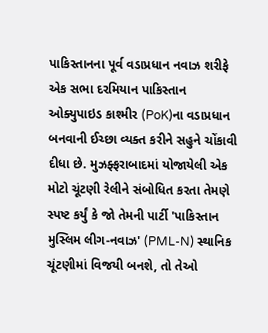પાકિસ્તાનના પૂર્વ વડાપ્રધાન નવાઝ શરીફે એક સભા દરમિયાન પાકિસ્તાન ઓક્યુપાઇડ કાશ્મીર (PoK)ના વડાપ્રધાન બનવાની ઈચ્છા વ્યક્ત કરીને સહુને ચોંકાવી દીધા છે. મુઝફ્ફરાબાદમાં યોજાયેલી એક મોટો ચૂંટણી રેલીને સંબોધિત કરતા તેમણે સ્પષ્ટ કર્યું કે જો તેમની પાર્ટી 'પાકિસ્તાન મુસ્લિમ લીગ-નવાઝ' (PML-N) સ્થાનિક ચૂંટણીમાં વિજયી બનશે, તો તેઓ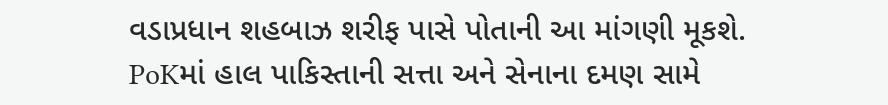વડાપ્રધાન શહબાઝ શરીફ પાસે પોતાની આ માંગણી મૂકશે.
PoKમાં હાલ પાકિસ્તાની સત્તા અને સેનાના દમણ સામે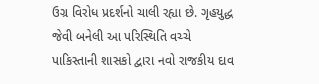ઉગ્ર વિરોધ પ્રદર્શનો ચાલી રહ્યા છે. ગૃહયુદ્ધ જેવી બનેલી આ પરિસ્થિતિ વચ્ચે પાકિસ્તાની શાસકો દ્વારા નવો રાજકીય દાવ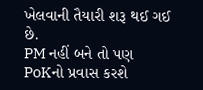ખેલવાની તૈયારી શરૂ થઈ ગઈ છે.
PM નહીં બને તો પણ PoKનો પ્રવાસ કરશે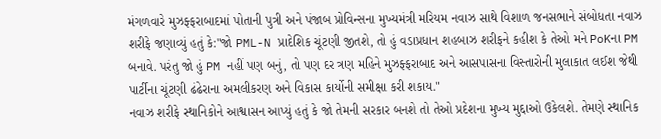મંગળવારે મુઝફ્ફરાબાદમાં પોતાની પુત્રી અને પંજાબ પ્રોવિન્સના મુખ્યમંત્રી મરિયમ નવાઝ સાથે વિશાળ જનસભાને સંબોધતા નવાઝ શરીફે જણાવ્યું હતું કે:"જો PML-N પ્રાદેશિક ચૂંટણી જીતશે, તો હું વડાપ્રધાન શહબાઝ શરીફને કહીશ કે તેઓ મને PoKના PM બનાવે. પરંતુ જો હું PM નહીં પણ બનું, તો પણ દર ત્રણ મહિને મુઝફ્ફરાબાદ અને આસપાસના વિસ્તારોની મુલાકાત લઈશ જેથી પાર્ટીના ચૂંટણી ઢંઢેરાના અમલીકરણ અને વિકાસ કાર્યોની સમીક્ષા કરી શકાય."
નવાઝ શરીફે સ્થાનિકોને આશ્વાસન આપ્યું હતું કે જો તેમની સરકાર બનશે તો તેઓ પ્રદેશના મુખ્ય મુદ્દાઓ ઉકેલશે. તેમણે સ્થાનિક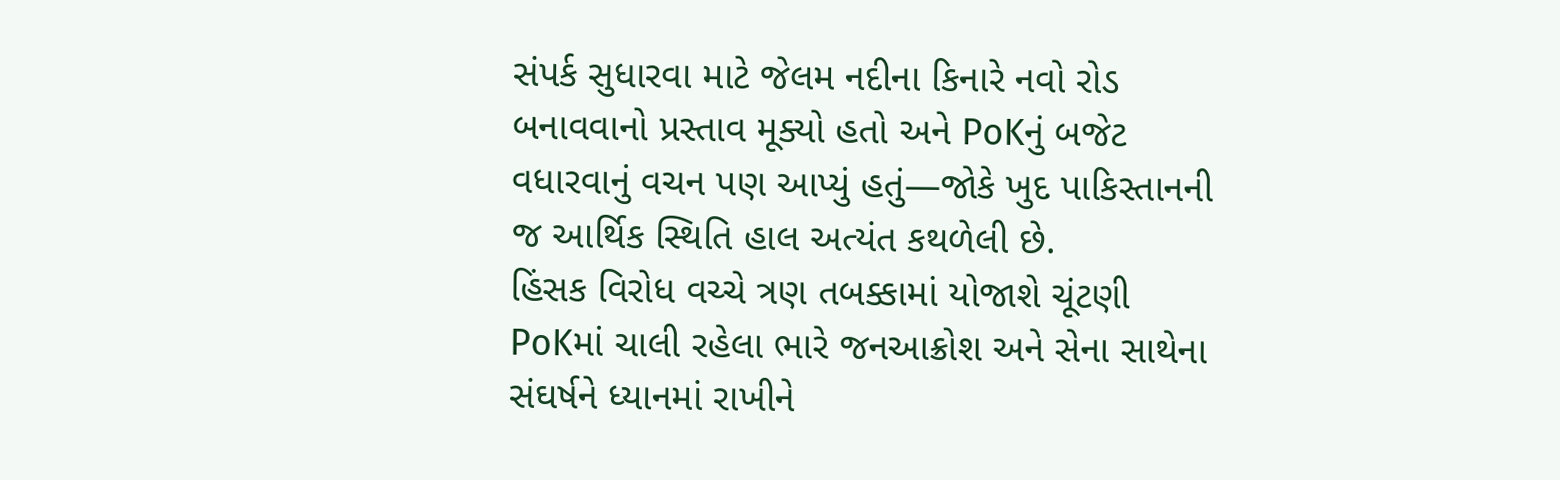સંપર્ક સુધારવા માટે જેલમ નદીના કિનારે નવો રોડ બનાવવાનો પ્રસ્તાવ મૂક્યો હતો અને PoKનું બજેટ વધારવાનું વચન પણ આપ્યું હતું—જોકે ખુદ પાકિસ્તાનની જ આર્થિક સ્થિતિ હાલ અત્યંત કથળેલી છે.
હિંસક વિરોધ વચ્ચે ત્રણ તબક્કામાં યોજાશે ચૂંટણી
PoKમાં ચાલી રહેલા ભારે જનઆક્રોશ અને સેના સાથેના સંઘર્ષને ધ્યાનમાં રાખીને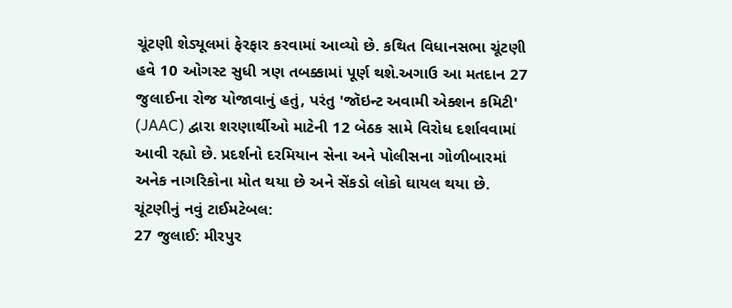ચૂંટણી શેડ્યૂલમાં ફેરફાર કરવામાં આવ્યો છે. કથિત વિધાનસભા ચૂંટણી હવે 10 ઓગસ્ટ સુધી ત્રણ તબક્કામાં પૂર્ણ થશે.અગાઉ આ મતદાન 27 જુલાઈના રોજ યોજાવાનું હતું, પરંતુ 'જૉઇન્ટ અવામી એક્શન કમિટી' (JAAC) દ્વારા શરણાર્થીઓ માટેની 12 બેઠક સામે વિરોધ દર્શાવવામાં આવી રહ્યો છે. પ્રદર્શનો દરમિયાન સેના અને પોલીસના ગોળીબારમાં અનેક નાગરિકોના મોત થયા છે અને સેંકડો લોકો ઘાયલ થયા છે.
ચૂંટણીનું નવું ટાઈમટેબલ:
27 જુલાઈ: મીરપુર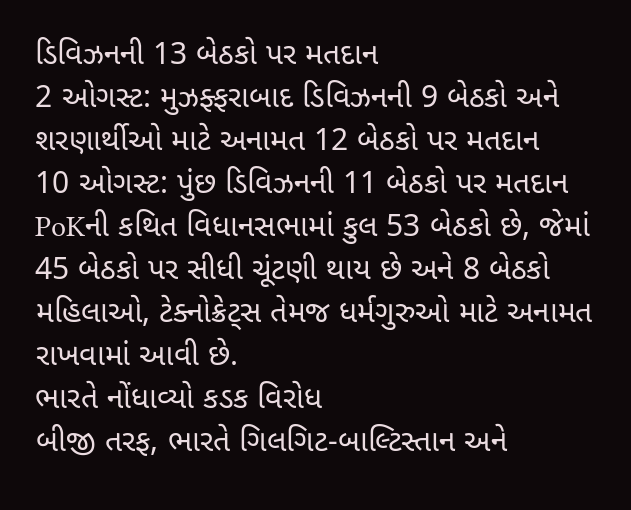ડિવિઝનની 13 બેઠકો પર મતદાન
2 ઓગસ્ટ: મુઝફ્ફરાબાદ ડિવિઝનની 9 બેઠકો અને શરણાર્થીઓ માટે અનામત 12 બેઠકો પર મતદાન
10 ઓગસ્ટ: પુંછ ડિવિઝનની 11 બેઠકો પર મતદાન
PoKની કથિત વિધાનસભામાં કુલ 53 બેઠકો છે, જેમાં 45 બેઠકો પર સીધી ચૂંટણી થાય છે અને 8 બેઠકો મહિલાઓ, ટેક્નોક્રેટ્સ તેમજ ધર્મગુરુઓ માટે અનામત રાખવામાં આવી છે.
ભારતે નોંધાવ્યો કડક વિરોધ
બીજી તરફ, ભારતે ગિલગિટ-બાલ્ટિસ્તાન અને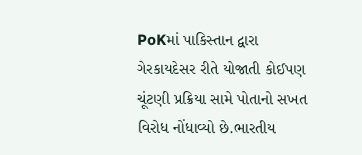PoKમાં પાકિસ્તાન દ્વારા ગેરકાયદેસર રીતે યોજાતી કોઈપણ ચૂંટણી પ્રક્રિયા સામે પોતાનો સખત વિરોધ નોંધાવ્યો છે.ભારતીય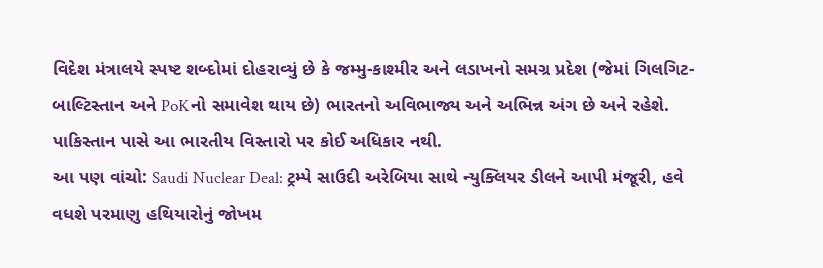વિદેશ મંત્રાલયે સ્પષ્ટ શબ્દોમાં દોહરાવ્યું છે કે જમ્મુ-કાશ્મીર અને લડાખનો સમગ્ર પ્રદેશ (જેમાં ગિલગિટ-બાલ્ટિસ્તાન અને PoKનો સમાવેશ થાય છે) ભારતનો અવિભાજ્ય અને અભિન્ન અંગ છે અને રહેશે. પાકિસ્તાન પાસે આ ભારતીય વિસ્તારો પર કોઈ અધિકાર નથી.
આ પણ વાંચો: Saudi Nuclear Deal: ટ્રમ્પે સાઉદી અરેબિયા સાથે ન્યુક્લિયર ડીલને આપી મંજૂરી, હવે વધશે પરમાણુ હથિયારોનું જોખમ